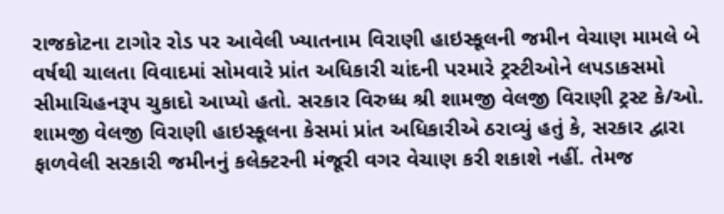રાજકોટના ટાગોર રોડ પર આવેલી ખ્યાતનામ વિરાણી હાઇસ્કૂલની જમીન વેચાણ મામલે બે વર્ષથી ચાલતા વિવાદમાં સોમવારે પ્રાંત અધિકારી ચાંદની પરમારે ટ્રસ્ટીઓને લપડાકસમો સીમાચિહનરૂપ ચુકાદો આપ્યો હતો. સરકાર વિરુધ્ધ શ્રી શામજી વેલજી વિરાણી ટ્રસ્ટ કે/ઓ. શામજી વેલજી વિરાણી હાઇસ્કૂલના કેસમાં પ્રાંત અધિકારીએ ઠરાવ્યું હતું કે, સરકાર દ્વારા ફાળવેલી સરકારી જમીનનું કલેક્ટરની મંજૂરી વગર વેચાણ કરી શકાશે નહીં. તેમજ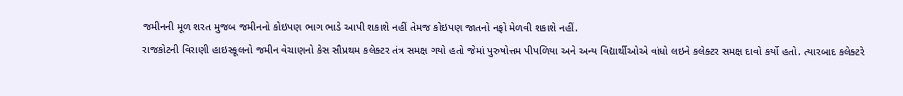જમીનની મૂળ શરત મુજબ જમીનનો કોઇપણ ભાગ ભાડે આપી શકાશે નહીં તેમજ કોઇપણ જાતનો નફો મેળવી શકાશે નહીં.
રાજકોટની વિરાણી હાઇસ્કૂલનો જમીન વેચાણનો કેસ સૌપ્રથમ કલેક્ટર તંત્ર સમક્ષ ગયો હતો જેમાં પુરુષોત્તમ પીપળિયા અને અન્ય વિદ્યાર્થીઓએ વાંધો લઇને કલેક્ટર સમક્ષ દાવો કર્યો હતો. ત્યારબાદ કલેક્ટરે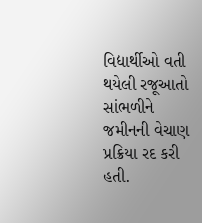વિદ્યાર્થીઓ વતી થયેલી રજૂઆતો સાંભળીને જમીનની વેચાણ પ્રક્રિયા રદ કરી હતી.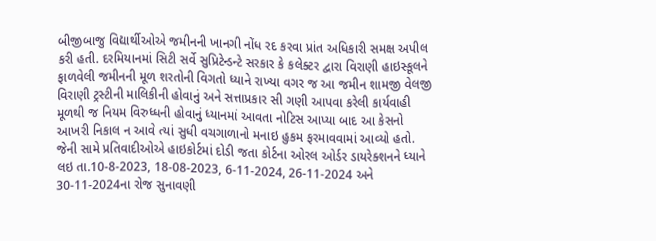બીજીબાજુ વિદ્યાર્થીઓએ જમીનની ખાનગી નોંધ રદ કરવા પ્રાંત અધિકારી સમક્ષ અપીલ કરી હતી. દરમિયાનમાં સિટી સર્વે સુપ્રિટેન્ડન્ટે સરકાર કે કલેક્ટર દ્વારા વિરાણી હાઇસ્કૂલને ફાળવેલી જમીનની મૂળ શરતોની વિગતો ધ્યાને રાખ્યા વગર જ આ જમીન શામજી વેલજી વિરાણી ટ્રસ્ટીની માલિકીની હોવાનું અને સત્તાપ્રકાર સી ગણી આપવા કરેલી કાર્યવાહી મૂળથી જ નિયમ વિરુધ્ધની હોવાનું ધ્યાનમાં આવતા નોટિસ આપ્યા બાદ આ કેસનો આખરી નિકાલ ન આવે ત્યાં સુધી વચગાળાનો મનાઇ હુકમ ફરમાવવામાં આવ્યો હતો. જેની સામે પ્રતિવાદીઓએ હાઇકોર્ટમાં દોડી જતા કોર્ટના ઓરલ ઓર્ડર ડાયરેક્શનને ધ્યાને લઇ તા.10-8-2023, 18-08-2023, 6-11-2024, 26-11-2024 અને 30-11-2024ના રોજ સુનાવણી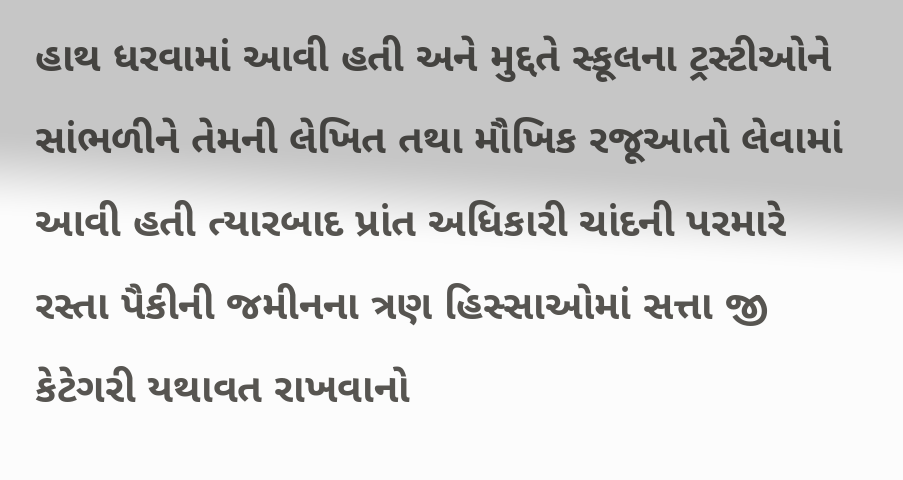હાથ ધરવામાં આવી હતી અને મુદ્દતે સ્કૂલના ટ્રસ્ટીઓને સાંભળીને તેમની લેખિત તથા મૌખિક રજૂઆતો લેવામાં આવી હતી ત્યારબાદ પ્રાંત અધિકારી ચાંદની પરમારે રસ્તા પૈકીની જમીનના ત્રણ હિસ્સાઓમાં સત્તા જી કેટેગરી યથાવત રાખવાનો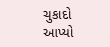ચુકાદો આપ્યો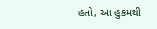હતો, આ હુકમથી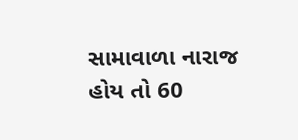સામાવાળા નારાજ હોય તો 60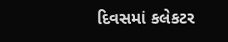દિવસમાં કલેકટર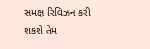સમક્ષ રિવિઝન કરી શકશે તેમ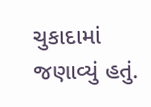ચુકાદામાં જણાવ્યું હતું.